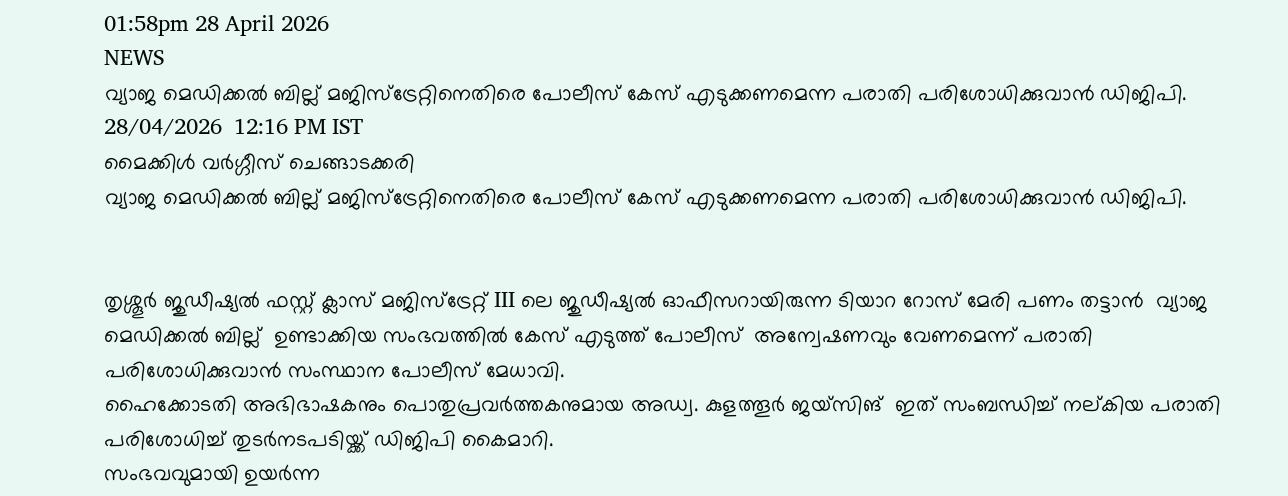01:58pm 28 April 2026
NEWS
വ്യാജ മെഡിക്കൽ ബില്ല് മജിസ്ട്രേറ്റിനെതിരെ പോലീസ് കേസ് എടുക്കണമെന്ന പരാതി പരിശോധിക്കുവാൻ ഡിജിപി.
28/04/2026  12:16 PM IST
മൈക്കിള്‍ വര്‍ഗ്ഗീസ് ചെങ്ങാടക്കരി
വ്യാജ മെഡിക്കൽ ബില്ല് മജിസ്ട്രേറ്റിനെതിരെ പോലീസ് കേസ് എടുക്കണമെന്ന പരാതി പരിശോധിക്കുവാൻ ഡിജിപി.


തൃശ്ശൂർ ജുഡീഷ്യൽ ഫസ്റ്റ് ക്ലാസ് മജിസ്ട്രേറ്റ് III ലെ ജുഡീഷ്യൽ ഓഫീസറായിരുന്ന ടിയാറ റോസ് മേരി പണം തട്ടാൻ  വ്യാജ മെഡിക്കൽ ബില്ല്  ഉണ്ടാക്കിയ സംഭവത്തിൽ കേസ് എടുത്ത് പോലീസ്  അന്വേഷണവും വേണമെന്ന് പരാതി പരിശോധിക്കുവാൻ സംസ്ഥാന പോലീസ് മേധാവി.
ഹൈക്കോടതി അഭിഭാഷകനും പൊതുപ്രവർത്തകനുമായ അഡ്വ. കുളത്തൂർ ജയ്‌സിങ്  ഇത് സംബന്ധിച്ച് നല്കിയ പരാതി പരിശോധിച്ച് തുടർനടപടിയ്ക്ക് ഡിജിപി കൈമാറി.
സംഭവവുമായി ഉയർന്ന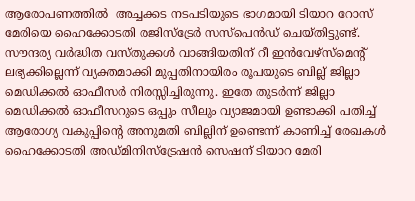ആരോപണത്തിൽ  അച്ചക്കട നടപടിയുടെ ഭാഗമായി ടിയാറ റോസ് മേരിയെ ഹൈക്കോടതി രജിസ്ട്രേർ സസ്പെൻഡ് ചെയ്തിട്ടുണ്ട്. സൗന്ദര്യ വർദ്ധിത വസ്തുക്കൾ വാങ്ങിയതിന് റീ ഇൻവേഴ്സ്മെൻ്റ് ലഭ്യക്കില്ലെന്ന് വ്യക്തമാക്കി മുപ്പതിനായിരം രൂപയുടെ ബില്ല് ജില്ലാ മെഡിക്കൽ ഓഫീസർ നിരസ്സിച്ചിരുന്നു. ഇതേ തുടർന്ന് ജില്ലാ മെഡിക്കൽ ഓഫീസറുടെ ഒപ്പും സീലും വ്യാജമായി ഉണ്ടാക്കി പതിച്ച് ആരോഗ്യ വകുപ്പിൻ്റെ അനുമതി ബില്ലിന് ഉണ്ടെന്ന് കാണിച്ച് രേഖകൾ ഹൈക്കോടതി അഡ്മിനിസ്ട്രേഷൻ സെഷന് ടിയാറ മേരി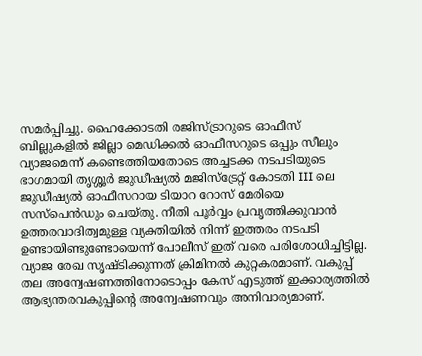സമർപ്പിച്ചു. ഹൈക്കോടതി രജിസ്ട്രാറുടെ ഓഫീസ് ബില്ലുകളിൽ ജില്ലാ മെഡിക്കൽ ഓഫീസറുടെ ഒപ്പും സീലും വ്യാജമെന്ന് കണ്ടെത്തിയതോടെ അച്ചടക്ക നടപടിയുടെ ഭാഗമായി തൃശ്ശൂർ ജുഡീഷ്യൽ മജിസ്ട്രേറ്റ് കോടതി III ലെ ജുഡീഷ്യൽ ഓഫീസറായ ടിയാറ റോസ് മേരിയെ സസ്പെൻഡും ചെയ്തു. നീതി പൂർവ്വം പ്രവൃത്തിക്കുവാൻ ഉത്തരവാദിത്വമുള്ള വ്യക്തിയിൽ നിന്ന് ഇത്തരം നടപടി ഉണ്ടായിണ്ടുണ്ടോയെന്ന് പോലീസ് ഇത് വരെ പരിശോധിച്ചിട്ടില്ല. വ്യാജ രേഖ സൃഷ്ടിക്കുന്നത് ക്രിമിനൽ കുറ്റകരമാണ്. വകുപ്പ് തല അന്വേഷണത്തിനോടൊപ്പം കേസ് എടുത്ത് ഇക്കാര്യത്തിൽ ആഭ്യന്തരവകുപ്പിൻ്റെ അന്വേഷണവും അനിവാര്യമാണ്.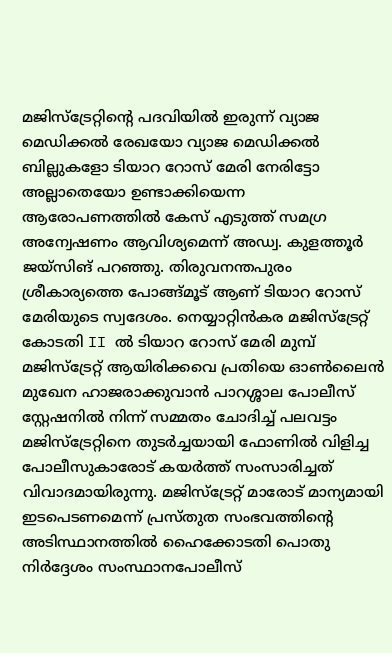മജിസ്ട്രേറ്റിൻ്റെ പദവിയിൽ ഇരുന്ന് വ്യാജ മെഡിക്കൽ രേഖയോ വ്യാജ മെഡിക്കൽ ബില്ലുകളോ ടിയാറ റോസ് മേരി നേരിട്ടോ അല്ലാതെയോ ഉണ്ടാക്കിയെന്ന ആരോപണത്തിൽ കേസ് എടുത്ത് സമഗ്ര അന്വേഷണം ആവിശ്യമെന്ന് അഡ്വ. കുളത്തൂർ ജയ്സിങ് പറഞ്ഞു. തിരുവനന്തപുരം ശ്രീകാര്യത്തെ പോങ്ങ്മൂട് ആണ് ടിയാറ റോസ് മേരിയുടെ സ്വദേശം. നെയ്യാറ്റിൻകര മജിസ്ട്രേറ്റ് കോടതി II ൽ ടിയാറ റോസ് മേരി മുമ്പ് മജിസ്ട്രേറ്റ് ആയിരിക്കവെ പ്രതിയെ ഓൺലൈൻ മുഖേന ഹാജരാക്കുവാൻ പാറശ്ശാല പോലീസ് സ്റ്റേഷനിൽ നിന്ന് സമ്മതം ചോദിച്ച് പലവട്ടം മജിസ്ട്രേറ്റിനെ തുടർച്ചയായി ഫോണിൽ വിളിച്ച പോലീസുകാരോട് കയർത്ത് സംസാരിച്ചത് വിവാദമായിരുന്നു. മജിസ്ട്രേറ്റ് മാരോട് മാന്യമായി ഇടപെടണമെന്ന് പ്രസ്തുത സംഭവത്തിൻ്റെ അടിസ്ഥാനത്തിൽ ഹൈക്കോടതി പൊതു നിർദ്ദേശം സംസ്ഥാനപോലീസ്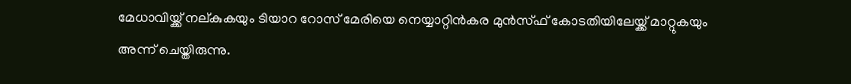മേധാവിയ്ക്ക് നല്കുകയും ടിയാറ റോസ് മേരിയെ നെയ്യാറ്റിൻകര മുൻസ്ഫ് കോടതിയിലേയ്ക്ക് മാറ്റുകയും അന്ന് ചെയ്തിരുന്നു.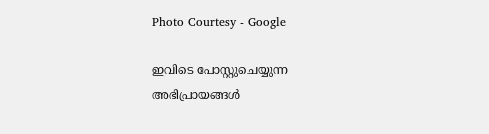Photo Courtesy - Google

ഇവിടെ പോസ്റ്റുചെയ്യുന്ന അഭിപ്രായങ്ങള്‍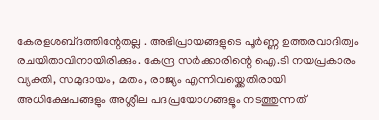കേരളശബ്‌ദത്തിന്റേതല്ല . അഭിപ്രായങ്ങളുടെ പൂര്‍ണ്ണ ഉത്തരവാദിത്വം രചയിതാവിനായിരിക്കും. കേന്ദ്ര സർക്കാരിന്റെ ഐ.ടി നയപ്രകാരം വ്യക്തി, സമുദായം, മതം, രാജ്യം എന്നിവയ്ക്കെതിരായി അധിക്ഷേപങ്ങളും അശ്ലീല പദപ്രയോഗങ്ങളൂം നടത്തുന്നത്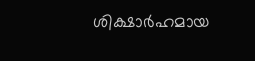ശിക്ഷാര്‍ഹമായ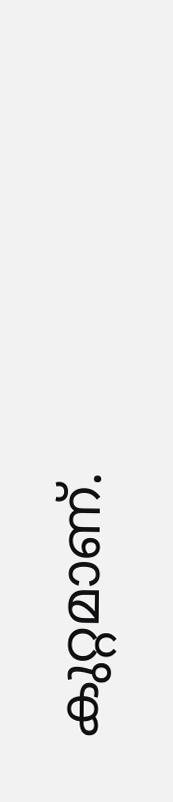കുറ്റമാണ്.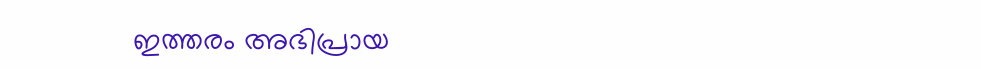ഇത്തരം അഭിപ്രായ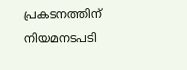പ്രകടനത്തിന് നിയമനടപടി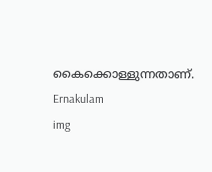കൈക്കൊള്ളുന്നതാണ്.
Ernakulam
img